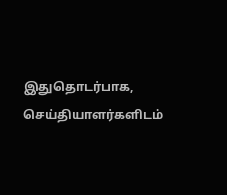இதுதொடர்பாக, செய்தியாளர்களிடம்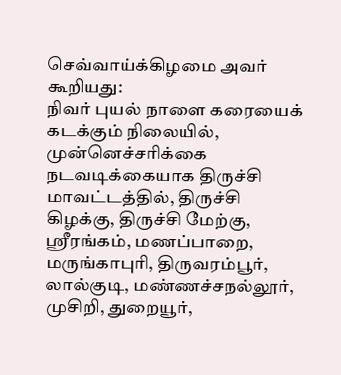செவ்வாய்க்கிழமை அவர் கூறியது:
நிவர் புயல் நாளை கரையைக் கடக்கும் நிலையில், முன்னெச்சரிக்கை நடவடிக்கையாக திருச்சி மாவட்டத்தில், திருச்சி கிழக்கு, திருச்சி மேற்கு, ஸ்ரீரங்கம், மணப்பாறை, மருங்காபுரி, திருவரம்பூர், லால்குடி, மண்ணச்சநல்லூர், முசிறி, துறையூர்,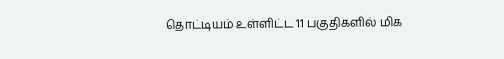தொட்டியம் உள்ளிட்ட 11 பகுதிகளில் மிக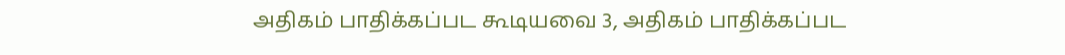அதிகம் பாதிக்கப்பட கூடியவை 3, அதிகம் பாதிக்கப்பட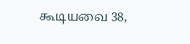கூடியவை 38,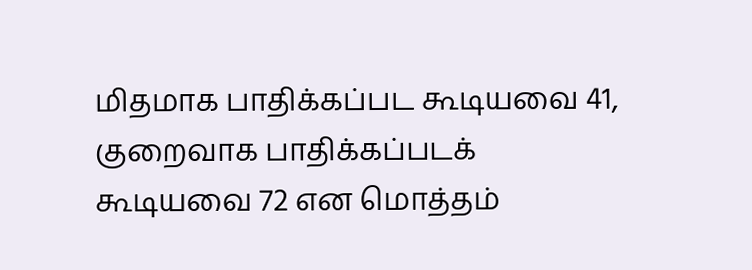மிதமாக பாதிக்கப்பட கூடியவை 41, குறைவாக பாதிக்கப்படக் கூடியவை 72 என மொத்தம்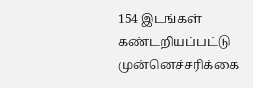154 இடங்கள் கண்டறியப்பட்டு முன்னெச்சரிக்கை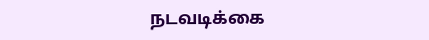நடவடிக்கை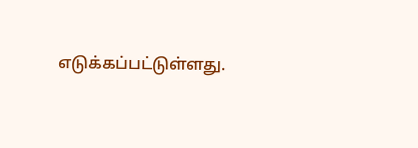எடுக்கப்பட்டுள்ளது.